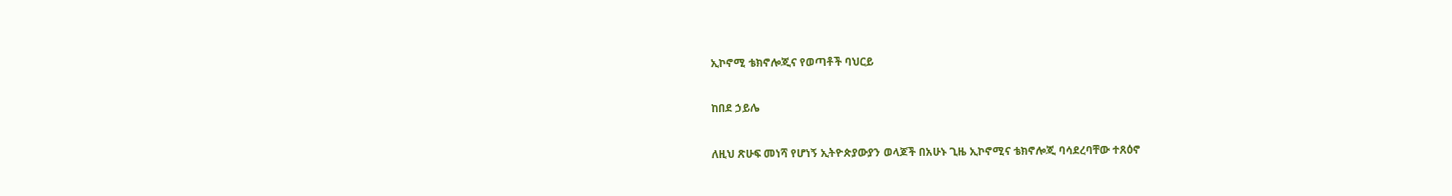ኢኮኖሚ ቴክኖሎጂና የወጣቶች ባህርይ

ከበደ ኃይሌ

ለዚህ ጽሁፍ መነሻ የሆነኝ ኢትዮጵያውያን ወላጆች በአሁኑ ጊዜ ኢኮኖሚና ቴክኖሎጂ ባሳደረባቸው ተጸዕኖ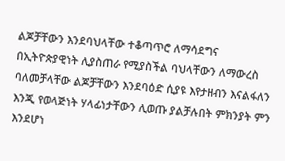ልጆቻቸውን እንደባህላቸው ተቆጣጥሮ ለማሳደግና በኢትዮጵያዊነት ሊያስጠራ የሚያስችል ባህላቸውን ለማውረስ ባለመቻላቸው ልጆቻቸውን እንደባዕድ ሲያዩ እየታዘብን እናልፋለን እንጂ የወላጅነት ሃላፊነታቸውን ሊወጡ ያልቻሉበት ምክንያት ምን እንደሆነ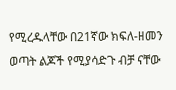የሚረዱላቸው በ21ኛው ክፍለ-ዘመን ወጣት ልጆች የሚያሳድጉ ብቻ ናቸው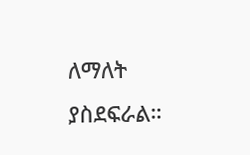ለማለት ያስደፍራል።